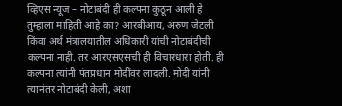व्हिएस न्यूज – नोटाबंदी ही कल्पना कुठून आली हे तुम्हाला माहिती आहे का? आरबीआय, अरुण जेटली किंवा अर्थ मंत्रालयातील अधिकारी यांची नोटाबंदीची कल्पना नाही. तर आरएसएसची ही विचारधारा होती. ही कल्पना त्यांनी पंतप्रधान मोदींवर लादली. मोदी यांनी त्यानंतर नोटाबंदी केली, अशा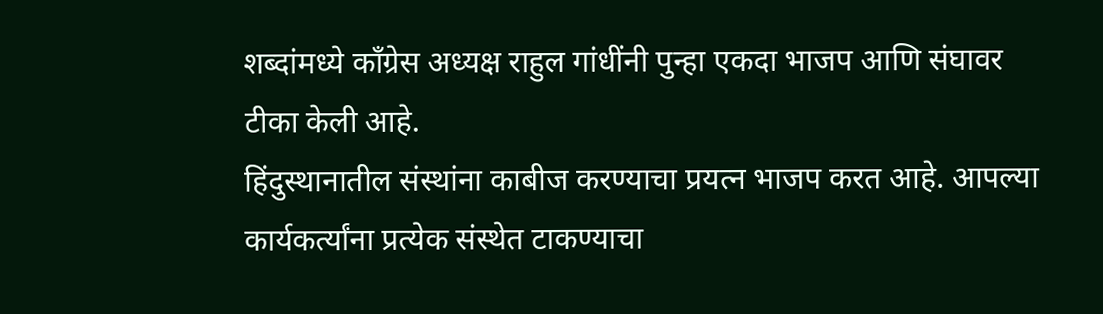शब्दांमध्ये काँग्रेस अध्यक्ष राहुल गांधींनी पुन्हा एकदा भाजप आणि संघावर टीका केली आहे.
हिंदुस्थानातील संस्थांना काबीज करण्याचा प्रयत्न भाजप करत आहे. आपल्या कार्यकर्त्यांना प्रत्येक संस्थेत टाकण्याचा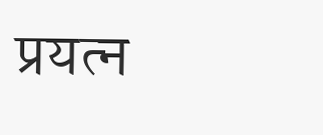प्रयत्न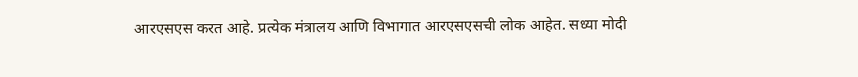आरएसएस करत आहे. प्रत्येक मंत्रालय आणि विभागात आरएसएसची लोक आहेत. सध्या मोदी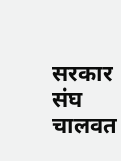सरकार संघ चालवत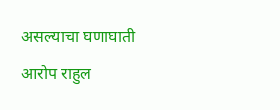असल्याचा घणाघाती आरोप राहुल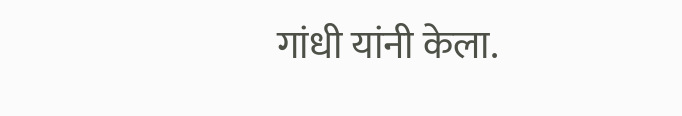गांधी यांनी केला.